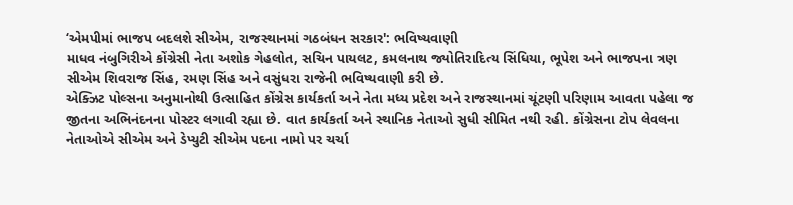‘એમપીમાં ભાજપ બદલશે સીએમ, રાજસ્થાનમાં ગઠબંધન સરકાર': ભવિષ્યવાણી
માધવ નંબુગિરીએ કોંગ્રેસી નેતા અશોક ગેહલોત, સચિન પાયલટ, કમલનાથ જ્યોતિરાદિત્ય સિંધિયા, ભૂપેશ અને ભાજપના ત્રણ સીએમ શિવરાજ સિંહ, રમણ સિંહ અને વસુંધરા રાજેની ભવિષ્યવાણી કરી છે.
એક્ઝિટ પોલ્સના અનુમાનોથી ઉત્સાહિત કોંગ્રેસ કાર્યકર્તા અને નેતા મધ્ય પ્રદેશ અને રાજસ્થાનમાં ચૂંટણી પરિણામ આવતા પહેલા જ જીતના અભિનંદનના પોસ્ટર લગાવી રહ્યા છે. વાત કાર્યકર્તા અને સ્થાનિક નેતાઓ સુધી સીમિત નથી રહી. કોંગ્રેસના ટોપ લેવલના નેતાઓએ સીએમ અને ડેપ્યુટી સીએમ પદના નામો પર ચર્ચા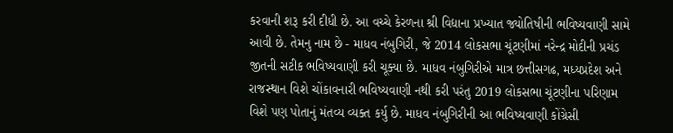કરવાની શરૂ કરી દીધી છે. આ વચ્ચે કેરળના શ્રી વિદ્યાના પ્રખ્યાત જ્યોતિષીની ભવિષ્યવાણી સામે આવી છે. તેમનુ નામ છે - માધવ નંબુગિરી, જે 2014 લોકસભા ચૂંટણીમાં નરેન્દ્ર મોદીની પ્રચંડ જીતની સટીક ભવિષ્યવાણી કરી ચૂક્યા છે. માધવ નંબુગિરીએ માત્ર છત્તીસગઢ, મધ્યપ્રદેશ અને રાજસ્થાન વિશે ચોંકાવનારી ભવિષ્યવાણી નથી કરી પરંતુ 2019 લોકસભા ચૂંટણીના પરિણામ વિશે પણ પોતાનું મંતવ્ય વ્યક્ત કર્યુ છે. માધવ નંબુગિરીની આ ભવિષ્યવાણી કોંગ્રેસી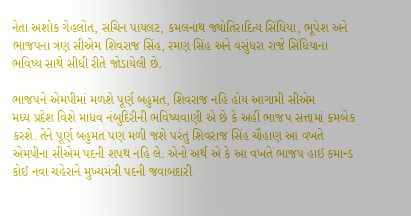નેતા અશોક ગેહલોત, સચિન પાયલટ, કમલનાથ જ્યોતિરાદિત્ય સિંધિયા, ભૂપેશ અને ભાજપના ત્રણ સીએમ શિવરાજ સિંહ, રમણ સિંહ અને વસુંધરા રાજે સિંધિયાના ભવિષ્ય સાથે સીધી રીતે જોડાયેલી છે.

ભાજપને એમપીમાં મળશે પૂર્ણ બહુમત, શિવરાજ નહિ હોય આગામી સીએમ
મધ્ય પ્રદેશ વિશે માધવ નંબુદિરીની ભવિષ્યવાણી એ છે કે અહીં ભાજપ સત્તામાં કમબેક કરશે. તેને પૂર્ણ બહુમત પણ મળી જશે પરંતુ શિવરાજ સિંહ ચૌહાણ આ વખતે એમપીના સીએમ પદની શપથ નહિ લે. એનો અર્થ એ કે આ વખતે ભાજપ હાઈ કમાન્ડ કોઈ નવા ચહેરાને મુખ્યમંત્રી પદની જવાબદારી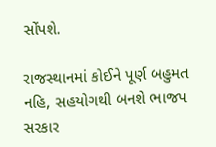સોંપશે.

રાજસ્થાનમાં કોઈને પૂર્ણ બહુમત નહિ, સહયોગથી બનશે ભાજપ સરકાર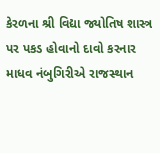કેરળના શ્રી વિદ્યા જ્યોતિષ શાસ્ત્ર પર પકડ હોવાનો દાવો કરનાર માધવ નંબુગિરીએ રાજસ્થાન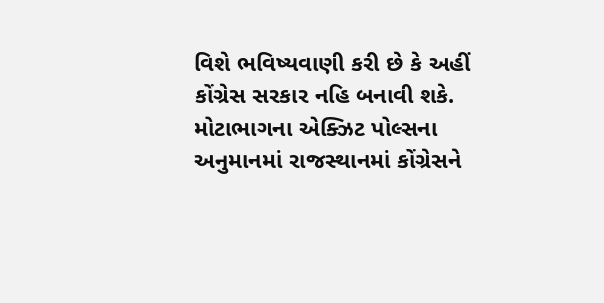વિશે ભવિષ્યવાણી કરી છે કે અહીં કોંગ્રેસ સરકાર નહિ બનાવી શકે. મોટાભાગના એક્ઝિટ પોલ્સના અનુમાનમાં રાજસ્થાનમાં કોંગ્રેસને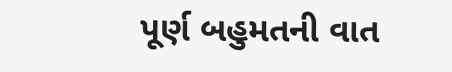પૂર્ણ બહુમતની વાત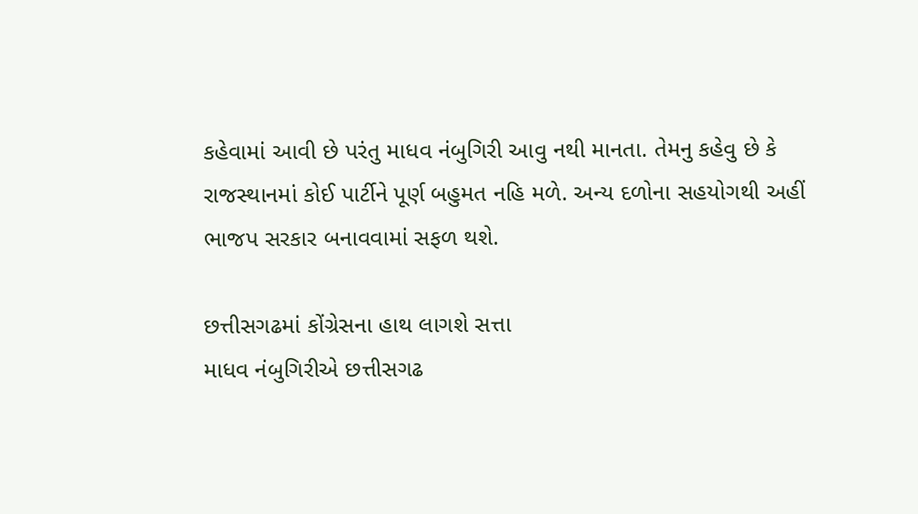કહેવામાં આવી છે પરંતુ માધવ નંબુગિરી આવુ નથી માનતા. તેમનુ કહેવુ છે કે રાજસ્થાનમાં કોઈ પાર્ટીને પૂર્ણ બહુમત નહિ મળે. અન્ય દળોના સહયોગથી અહીં ભાજપ સરકાર બનાવવામાં સફળ થશે.

છત્તીસગઢમાં કોંગ્રેસના હાથ લાગશે સત્તા
માધવ નંબુગિરીએ છત્તીસગઢ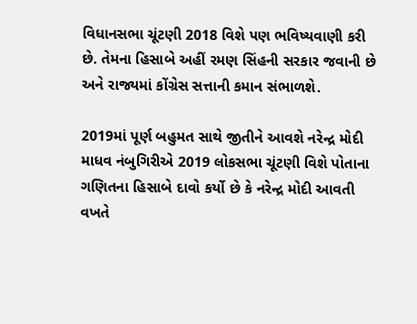વિધાનસભા ચૂંટણી 2018 વિશે પણ ભવિષ્યવાણી કરી છે. તેમના હિસાબે અહીં રમણ સિંહની સરકાર જવાની છે અને રાજ્યમાં કોંગ્રેસ સત્તાની કમાન સંભાળશે.

2019માં પૂર્ણ બહુમત સાથે જીતીને આવશે નરેન્દ્ર મોદી
માધવ નંબુગિરીએ 2019 લોકસભા ચૂંટણી વિશે પોતાના ગણિતના હિસાબે દાવો કર્યો છે કે નરેન્દ્ર મોદી આવતી વખતે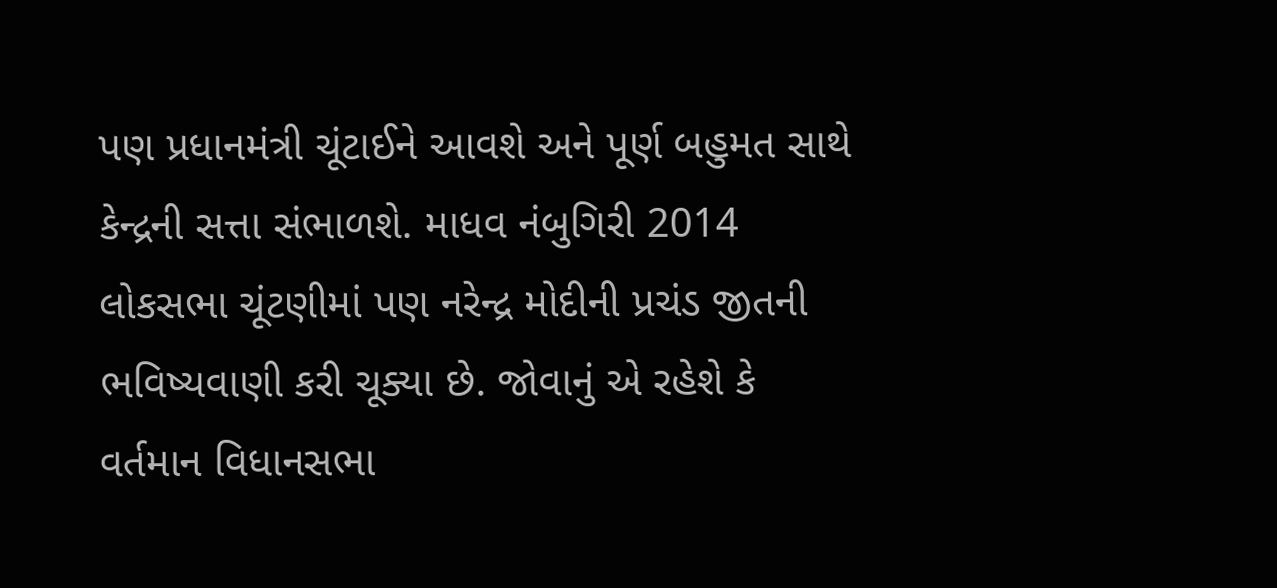પણ પ્રધાનમંત્રી ચૂંટાઈને આવશે અને પૂર્ણ બહુમત સાથે કેન્દ્રની સત્તા સંભાળશે. માધવ નંબુગિરી 2014 લોકસભા ચૂંટણીમાં પણ નરેન્દ્ર મોદીની પ્રચંડ જીતની ભવિષ્યવાણી કરી ચૂક્યા છે. જોવાનું એ રહેશે કે વર્તમાન વિધાનસભા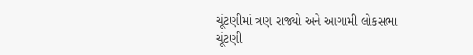ચૂંટણીમાં ત્રણ રાજ્યો અને આગામી લોકસભા ચૂંટણી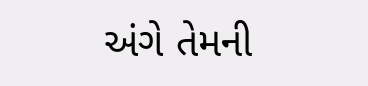અંગે તેમની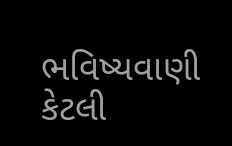ભવિષ્યવાણી કેટલી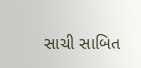સાચી સાબિત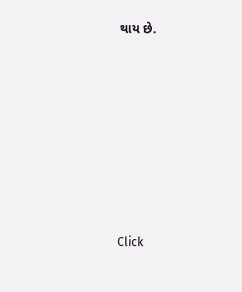થાય છે.












Click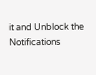it and Unblock the Notifications